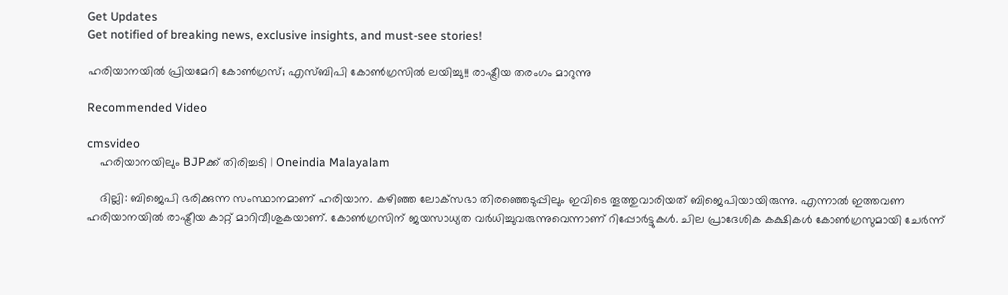Get Updates
Get notified of breaking news, exclusive insights, and must-see stories!

ഹരിയാനയില്‍ പ്രിയമേറി കോണ്‍ഗ്രസ്; എസ്ബിപി കോണ്‍ഗ്രസില്‍ ലയിച്ചു!! രാഷ്ട്രീയ തരംഗം മാറുന്നു

Recommended Video

cmsvideo
    ഹരിയാനയിലും BJPക്ക് തിരിച്ചടി | Oneindia Malayalam

    ദില്ലി: ബിജെപി ഭരിക്കുന്ന സംസ്ഥാനമാണ് ഹരിയാന. കഴിഞ്ഞ ലോക്‌സഭാ തിരഞ്ഞെടുപ്പിലും ഇവിടെ തൂത്തുവാരിയത് ബിജെപിയായിരുന്നു. എന്നാല്‍ ഇത്തവണ ഹരിയാനയില്‍ രാഷ്ട്രീയ കാറ്റ് മാറിവീശുകയാണ്. കോണ്‍ഗ്രസിന് ജയസാധ്യത വര്‍ധിച്ചുവരുന്നുവെന്നാണ് റിപ്പോര്‍ട്ടുകള്‍. ചില പ്രാദേശിക കക്ഷികള്‍ കോണ്‍ഗ്രസുമായി ചേര്‍ന്ന്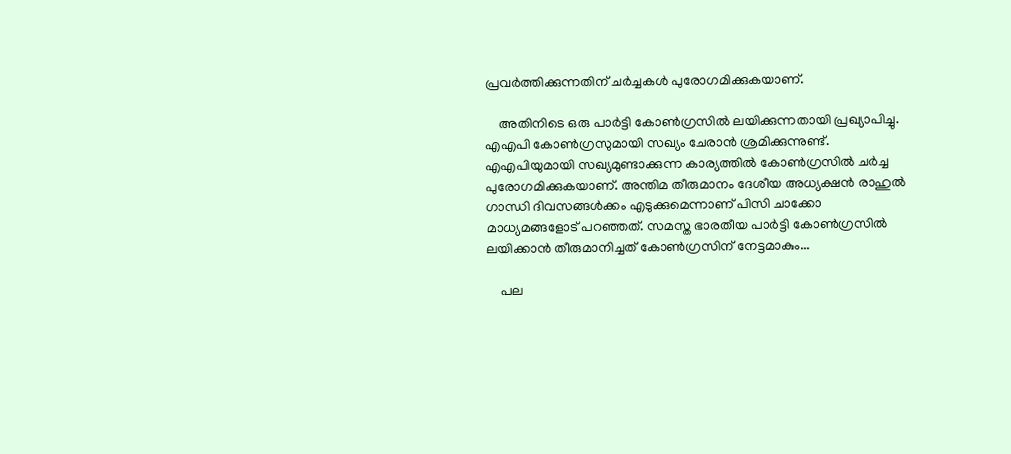പ്രവര്‍ത്തിക്കുന്നതിന് ചര്‍ച്ചകള്‍ പുരോഗമിക്കുകയാണ്.

    അതിനിടെ ഒരു പാര്‍ട്ടി കോണ്‍ഗ്രസില്‍ ലയിക്കുന്നതായി പ്രഖ്യാപിച്ചു. എഎപി കോണ്‍ഗ്രസുമായി സഖ്യം ചേരാന്‍ ശ്രമിക്കുന്നുണ്ട്. എഎപിയുമായി സഖ്യമുണ്ടാക്കുന്ന കാര്യത്തില്‍ കോണ്‍ഗ്രസില്‍ ചര്‍ച്ച പുരോഗമിക്കുകയാണ്. അന്തിമ തീരുമാനം ദേശീയ അധ്യക്ഷന്‍ രാഹുല്‍ ഗാന്ധി ദിവസങ്ങള്‍ക്കം എടുക്കുമെന്നാണ് പിസി ചാക്കോ മാധ്യമങ്ങളോട് പറഞ്ഞത്. സമസ്ത ഭാരതീയ പാര്‍ട്ടി കോണ്‍ഗ്രസില്‍ ലയിക്കാന്‍ തീരുമാനിച്ചത് കോണ്‍ഗ്രസിന് നേട്ടമാകും...

    പല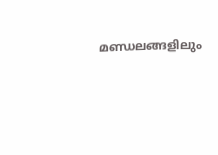മണ്ഡലങ്ങളിലും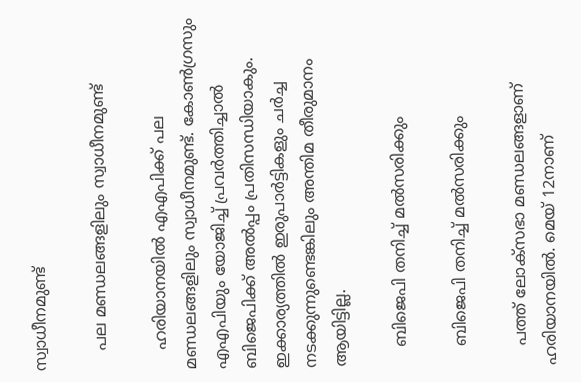സ്വാധീനമുണ്ട്

    പല മണ്ഡലങ്ങളിലും സ്വാധീനമുണ്ട്

    ഹരിയാനയില്‍ എഎപിക്ക് പല മണ്ഡലങ്ങളിലും സ്വാധീനമുണ്ട്. കോണ്‍ഗ്രസും എഎപിയും യോജിച്ച് പ്രവര്‍ത്തിച്ചാല്‍ ബിജെപിക്ക് അല്‍പ്പം പ്രതിസന്ധിയാകും. ഇക്കാര്യത്തില്‍ ഇരുപാര്‍ട്ടികളും ചര്‍ച്ച നടക്കുന്നുണ്ടെങ്കിലും അന്തിമ തീരുമാനം ആയിട്ടില്ല.

    ബിജെപി തനിച്ച് മല്‍സരിക്കും

    ബിജെപി തനിച്ച് മല്‍സരിക്കും

    പത്ത് ലോക്‌സഭാ മണ്ഡലങ്ങളാണ് ഹരിയാനയില്‍. മെയ് 12നാണ്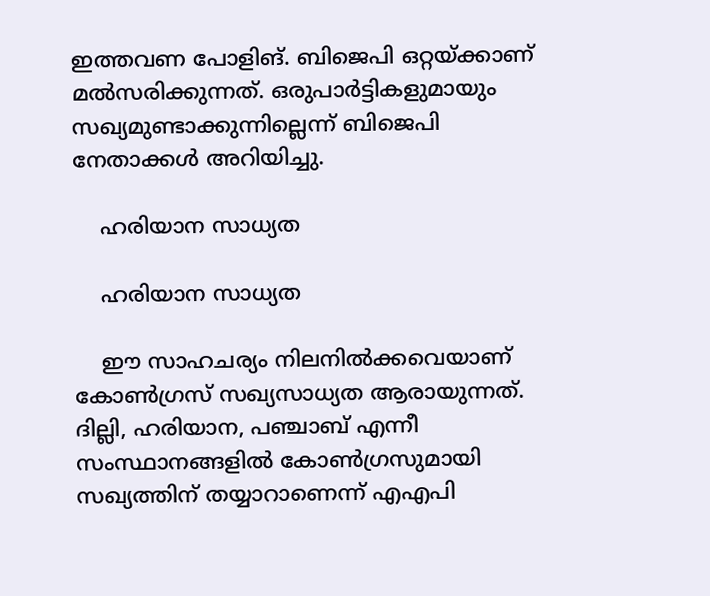ഇത്തവണ പോളിങ്. ബിജെപി ഒറ്റയ്ക്കാണ് മല്‍സരിക്കുന്നത്. ഒരുപാര്‍ട്ടികളുമായും സഖ്യമുണ്ടാക്കുന്നില്ലെന്ന് ബിജെപി നേതാക്കള്‍ അറിയിച്ചു.

    ഹരിയാന സാധ്യത

    ഹരിയാന സാധ്യത

    ഈ സാഹചര്യം നിലനില്‍ക്കവെയാണ് കോണ്‍ഗ്രസ് സഖ്യസാധ്യത ആരായുന്നത്. ദില്ലി, ഹരിയാന, പഞ്ചാബ് എന്നീ സംസ്ഥാനങ്ങളില്‍ കോണ്‍ഗ്രസുമായി സഖ്യത്തിന് തയ്യാറാണെന്ന് എഎപി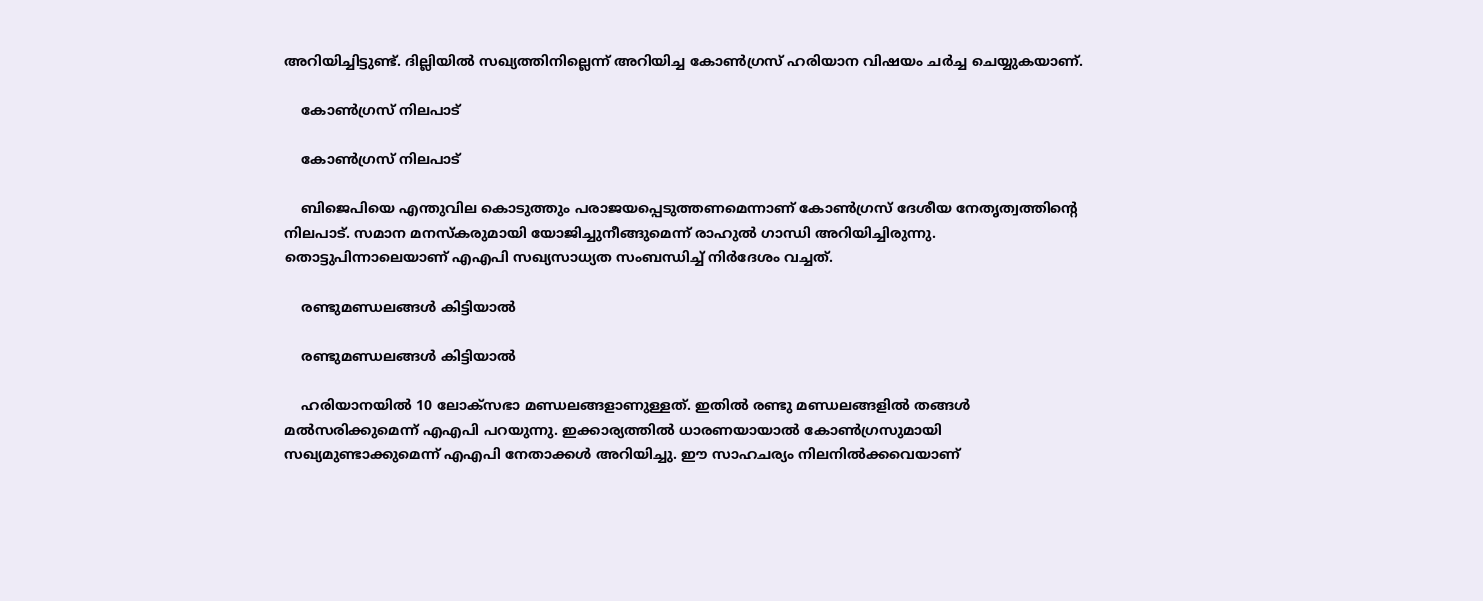അറിയിച്ചിട്ടുണ്ട്. ദില്ലിയില്‍ സഖ്യത്തിനില്ലെന്ന് അറിയിച്ച കോണ്‍ഗ്രസ് ഹരിയാന വിഷയം ചര്‍ച്ച ചെയ്യുകയാണ്.

    കോണ്‍ഗ്രസ് നിലപാട്

    കോണ്‍ഗ്രസ് നിലപാട്

    ബിജെപിയെ എന്തുവില കൊടുത്തും പരാജയപ്പെടുത്തണമെന്നാണ് കോണ്‍ഗ്രസ് ദേശീയ നേതൃത്വത്തിന്റെ നിലപാട്. സമാന മനസ്‌കരുമായി യോജിച്ചുനീങ്ങുമെന്ന് രാഹുല്‍ ഗാന്ധി അറിയിച്ചിരുന്നു. തൊട്ടുപിന്നാലെയാണ് എഎപി സഖ്യസാധ്യത സംബന്ധിച്ച് നിര്‍ദേശം വച്ചത്.

    രണ്ടുമണ്ഡലങ്ങള്‍ കിട്ടിയാല്‍

    രണ്ടുമണ്ഡലങ്ങള്‍ കിട്ടിയാല്‍

    ഹരിയാനയില്‍ 10 ലോക്‌സഭാ മണ്ഡലങ്ങളാണുള്ളത്. ഇതില്‍ രണ്ടു മണ്ഡലങ്ങളില്‍ തങ്ങള്‍ മല്‍സരിക്കുമെന്ന് എഎപി പറയുന്നു. ഇക്കാര്യത്തില്‍ ധാരണയായാല്‍ കോണ്‍ഗ്രസുമായി സഖ്യമുണ്ടാക്കുമെന്ന് എഎപി നേതാക്കള്‍ അറിയിച്ചു. ഈ സാഹചര്യം നിലനില്‍ക്കവെയാണ്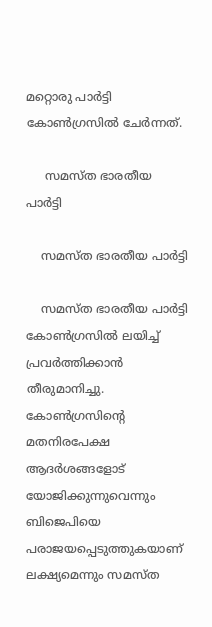മറ്റൊരു പാര്‍ട്ടി കോണ്‍ഗ്രസില്‍ ചേര്‍ന്നത്.

     സമസ്ത ഭാരതീയ പാര്‍ട്ടി

    സമസ്ത ഭാരതീയ പാര്‍ട്ടി

    സമസ്ത ഭാരതീയ പാര്‍ട്ടി കോണ്‍ഗ്രസില്‍ ലയിച്ച് പ്രവര്‍ത്തിക്കാന്‍ തീരുമാനിച്ചു. കോണ്‍ഗ്രസിന്റെ മതനിരപേക്ഷ ആദര്‍ശങ്ങളോട് യോജിക്കുന്നുവെന്നും ബിജെപിയെ പരാജയപ്പെടുത്തുകയാണ് ലക്ഷ്യമെന്നും സമസ്ത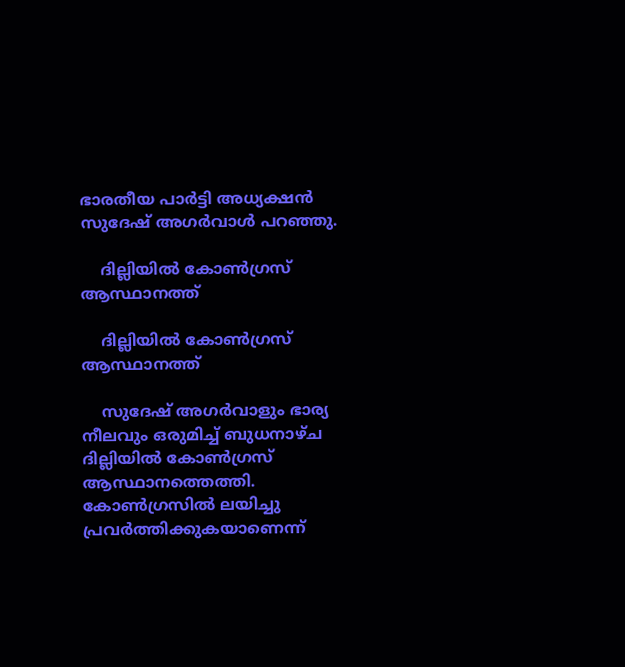ഭാരതീയ പാര്‍ട്ടി അധ്യക്ഷന്‍ സുദേഷ് അഗര്‍വാള്‍ പറഞ്ഞു.

    ദില്ലിയില്‍ കോണ്‍ഗ്രസ് ആസ്ഥാനത്ത്

    ദില്ലിയില്‍ കോണ്‍ഗ്രസ് ആസ്ഥാനത്ത്

    സുദേഷ് അഗര്‍വാളും ഭാര്യ നീലവും ഒരുമിച്ച് ബുധനാഴ്ച ദില്ലിയില്‍ കോണ്‍ഗ്രസ് ആസ്ഥാനത്തെത്തി. കോണ്‍ഗ്രസില്‍ ലയിച്ചു പ്രവര്‍ത്തിക്കുകയാണെന്ന്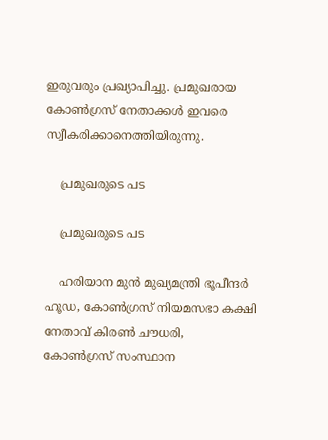ഇരുവരും പ്രഖ്യാപിച്ചു. പ്രമുഖരായ കോണ്‍ഗ്രസ് നേതാക്കള്‍ ഇവരെ സ്വീകരിക്കാനെത്തിയിരുന്നു.

    പ്രമുഖരുടെ പട

    പ്രമുഖരുടെ പട

    ഹരിയാന മുന്‍ മുഖ്യമന്ത്രി ഭൂപീന്ദര്‍ ഹൂഡ, കോണ്‍ഗ്രസ് നിയമസഭാ കക്ഷി നേതാവ് കിരണ്‍ ചൗധരി, കോണ്‍ഗ്രസ് സംസ്ഥാന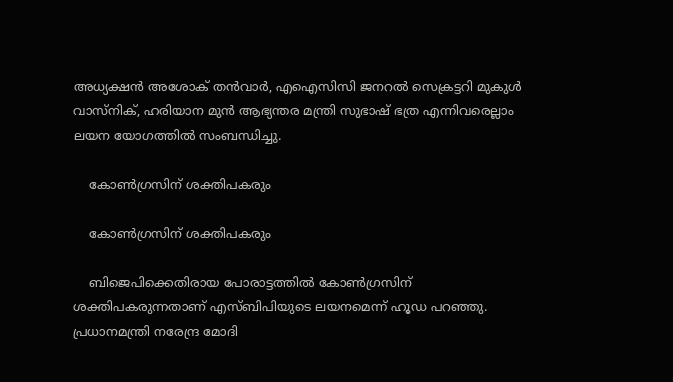അധ്യക്ഷന്‍ അശോക് തന്‍വാര്‍, എഐസിസി ജനറല്‍ സെക്രട്ടറി മുകുള്‍ വാസ്‌നിക്, ഹരിയാന മുന്‍ ആഭ്യന്തര മന്ത്രി സുഭാഷ് ഭത്ര എന്നിവരെല്ലാം ലയന യോഗത്തില്‍ സംബന്ധിച്ചു.

    കോണ്‍ഗ്രസിന് ശക്തിപകരും

    കോണ്‍ഗ്രസിന് ശക്തിപകരും

    ബിജെപിക്കെതിരായ പോരാട്ടത്തില്‍ കോണ്‍ഗ്രസിന് ശക്തിപകരുന്നതാണ് എസ്ബിപിയുടെ ലയനമെന്ന് ഹൂഡ പറഞ്ഞു. പ്രധാനമന്ത്രി നരേന്ദ്ര മോദി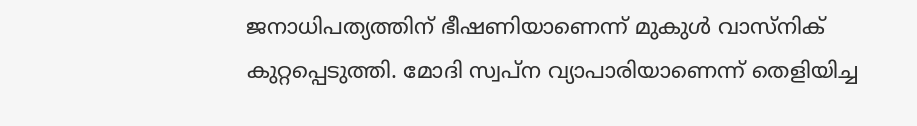ജനാധിപത്യത്തിന് ഭീഷണിയാണെന്ന് മുകുള്‍ വാസ്‌നിക് കുറ്റപ്പെടുത്തി. മോദി സ്വപ്‌ന വ്യാപാരിയാണെന്ന് തെളിയിച്ച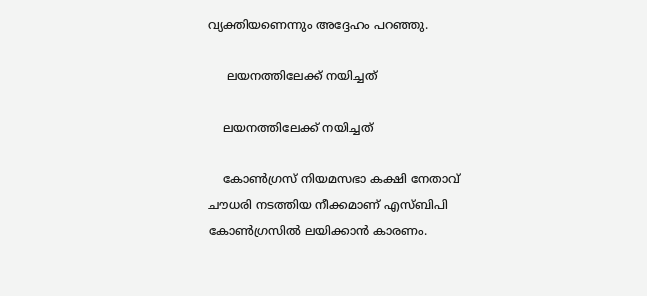വ്യക്തിയണെന്നും അദ്ദേഹം പറഞ്ഞു.

     ലയനത്തിലേക്ക് നയിച്ചത്

    ലയനത്തിലേക്ക് നയിച്ചത്

    കോണ്‍ഗ്രസ് നിയമസഭാ കക്ഷി നേതാവ് ചൗധരി നടത്തിയ നീക്കമാണ് എസ്ബിപി കോണ്‍ഗ്രസില്‍ ലയിക്കാന്‍ കാരണം.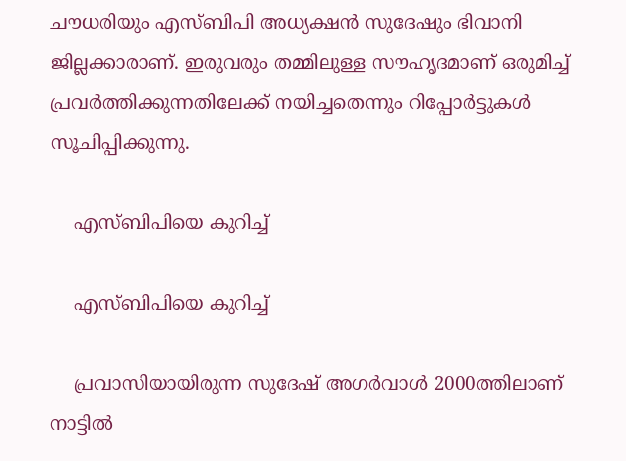ചൗധരിയും എസ്ബിപി അധ്യക്ഷന്‍ സുദേഷും ഭിവാനി ജില്ലക്കാരാണ്. ഇരുവരും തമ്മിലുള്ള സൗഹൃദമാണ് ഒരുമിച്ച് പ്രവര്‍ത്തിക്കുന്നതിലേക്ക് നയിച്ചതെന്നും റിപ്പോര്‍ട്ടുകള്‍ സൂചിപ്പിക്കുന്നു.

    എസ്ബിപിയെ കുറിച്ച്

    എസ്ബിപിയെ കുറിച്ച്

    പ്രവാസിയായിരുന്ന സുദേഷ് അഗര്‍വാള്‍ 2000ത്തിലാണ് നാട്ടില്‍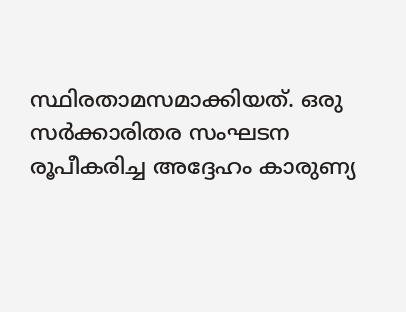സ്ഥിരതാമസമാക്കിയത്. ഒരു സര്‍ക്കാരിതര സംഘടന രൂപീകരിച്ച അദ്ദേഹം കാരുണ്യ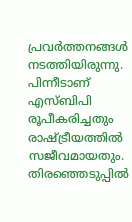പ്രവര്‍ത്തനങ്ങള്‍ നടത്തിയിരുന്നു. പിന്നീടാണ് എസ്ബിപി രൂപീകരിച്ചതും രാഷ്ട്രീയത്തില്‍ സജീവമായതും. തിരഞ്ഞെടുപ്പില്‍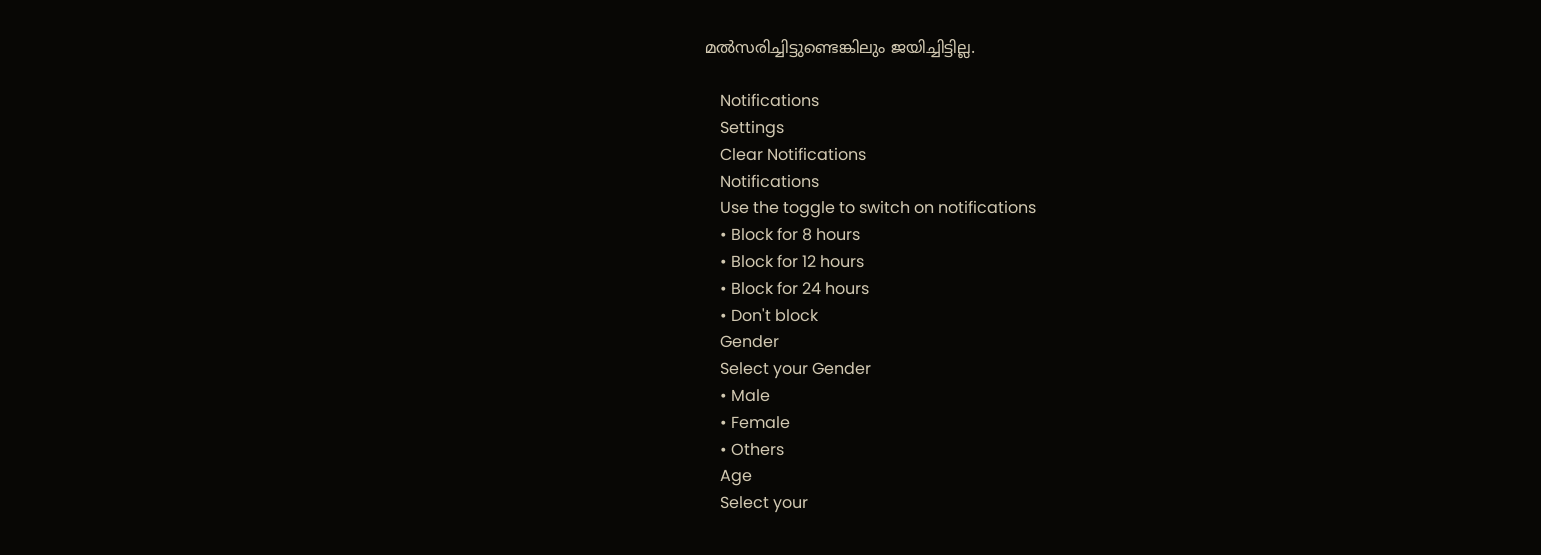മല്‍സരിച്ചിട്ടുണ്ടെങ്കിലും ജയിച്ചിട്ടില്ല.

    Notifications
    Settings
    Clear Notifications
    Notifications
    Use the toggle to switch on notifications
    • Block for 8 hours
    • Block for 12 hours
    • Block for 24 hours
    • Don't block
    Gender
    Select your Gender
    • Male
    • Female
    • Others
    Age
    Select your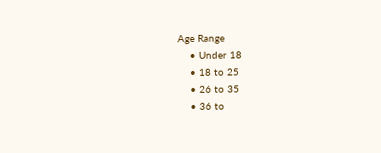Age Range
    • Under 18
    • 18 to 25
    • 26 to 35
    • 36 to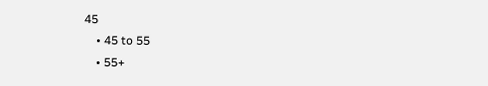45
    • 45 to 55
    • 55+